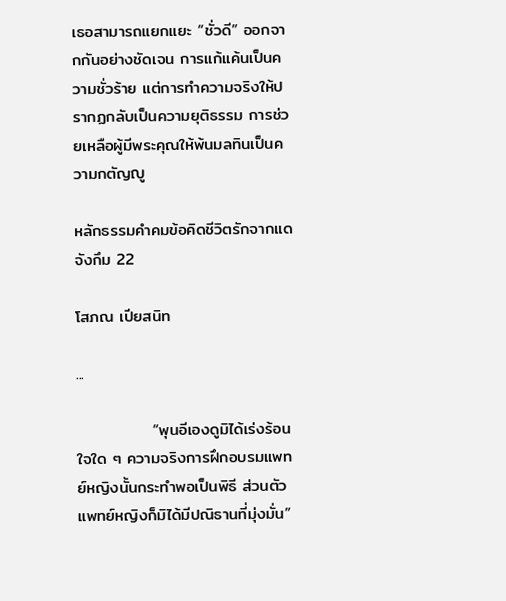เธอสามารถแยกแยะ “ชั่วดี” ออกจากกันอย่างชัดเจน การแก้แค้นเป็นความชั่วร้าย แต่การทำความจริงให้ปรากฏกลับเป็นความยุติธรรม การช่วยเหลือผู้มีพระคุณให้พ้นมลทินเป็นความกตัญญู

หลักธรรมคำคมข้อคิดชีวิตรักจากแดจังกึม 22

โสภณ เปียสนิท

...

             “พุนอีเองดูมิได้เร่งร้อนใจใด ๆ ความจริงการฝึกอบรมแพทย์หญิงนั้นกระทำพอเป็นพิธี ส่วนตัวแพทย์หญิงก็มิได้มีปณิธานที่มุ่งมั่น”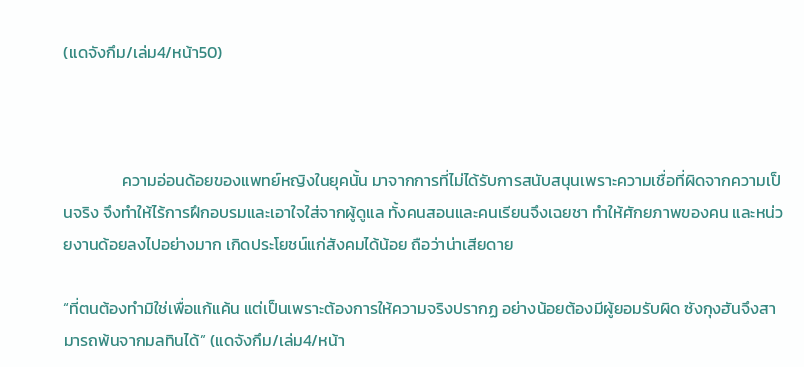(แดจังกึม/เล่ม4/หน้า50)



                ความอ่อนด้อยของแพทย์หญิงในยุคนั้น มาจากการที่ไม่ได้รับการสนับสนุนเพราะความเชื่อที่ผิดจากความเป็นจริง จึงทำให้ไร้การฝึกอบรมและเอาใจใส่จากผู้ดูแล ทั้งคนสอนและคนเรียนจึงเฉยชา ทำให้ศักยภาพของคน และหน่วยงานด้อยลงไปอย่างมาก เกิดประโยชน์แก่สังคมได้น้อย ถือว่าน่าเสียดาย

“ที่ตนต้องทำมิใช่เพื่อแก้แค้น แต่เป็นเพราะต้องการให้ความจริงปรากฏ อย่างน้อยต้องมีผู้ยอมรับผิด ซังกุงฮันจึงสามารถพ้นจากมลทินได้” (แดจังกึม/เล่ม4/หน้า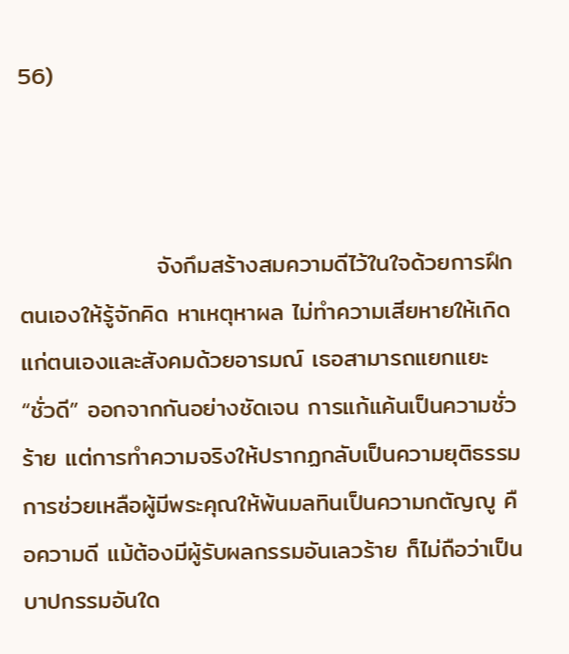56)



                จังกึมสร้างสมความดีไว้ในใจด้วยการฝึกตนเองให้รู้จักคิด หาเหตุหาผล ไม่ทำความเสียหายให้เกิดแก่ตนเองและสังคมด้วยอารมณ์ เธอสามารถแยกแยะ “ชั่วดี” ออกจากกันอย่างชัดเจน การแก้แค้นเป็นความชั่วร้าย แต่การทำความจริงให้ปรากฏกลับเป็นความยุติธรรม การช่วยเหลือผู้มีพระคุณให้พ้นมลทินเป็นความกตัญญู คือความดี แม้ต้องมีผู้รับผลกรรมอันเลวร้าย ก็ไม่ถือว่าเป็นบาปกรรมอันใด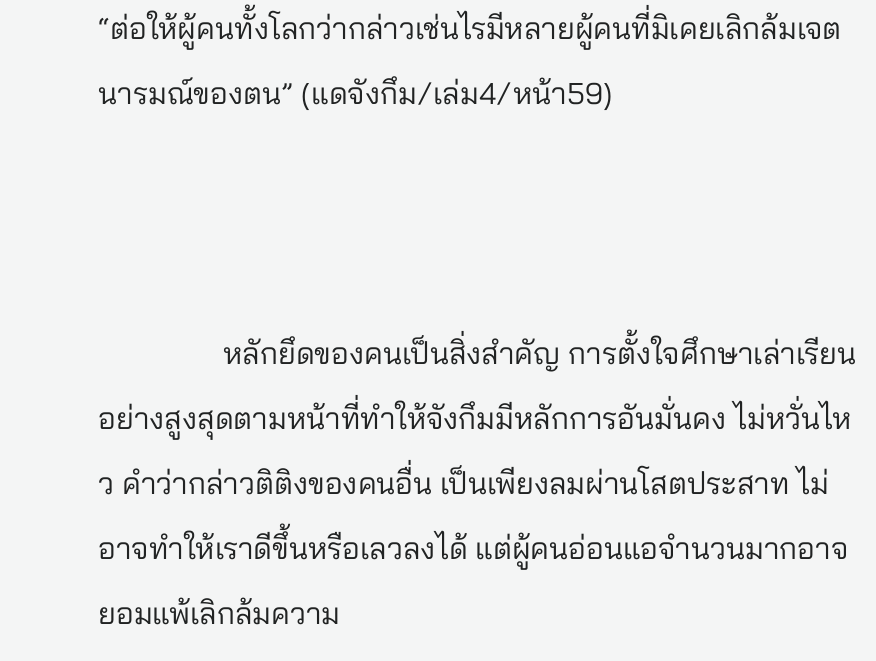“ต่อให้ผู้คนทั้งโลกว่ากล่าวเช่นไรมีหลายผู้คนที่มิเคยเลิกล้มเจตนารมณ์ของตน” (แดจังกึม/เล่ม4/หน้า59)



                หลักยึดของคนเป็นสิ่งสำคัญ การตั้งใจศึกษาเล่าเรียนอย่างสูงสุดตามหน้าที่ทำให้จังกึมมีหลักการอันมั่นคง ไม่หวั่นไหว คำว่ากล่าวติติงของคนอื่น เป็นเพียงลมผ่านโสตประสาท ไม่อาจทำให้เราดีขึ้นหรือเลวลงได้ แต่ผู้คนอ่อนแอจำนวนมากอาจยอมแพ้เลิกล้มความ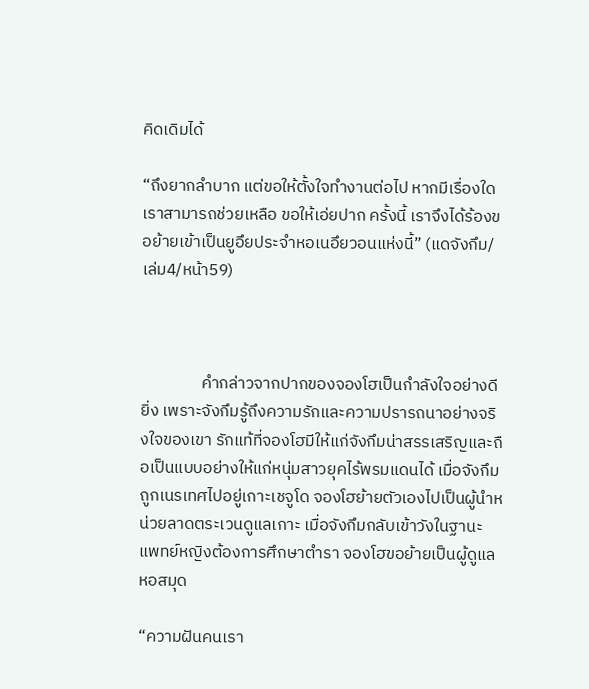คิดเดิมได้

“ถึงยากลำบาก แต่ขอให้ตั้งใจทำงานต่อไป หากมีเรื่องใดเราสามารถช่วยเหลือ ขอให้เอ่ยปาก ครั้งนี้ เราจึงได้ร้องขอย้ายเข้าเป็นยูอึยประจำหอเนอึยวอนแห่งนี้” (แดจังกึม/เล่ม4/หน้า59)



                คำกล่าวจากปากของจองโฮเป็นกำลังใจอย่างดียิ่ง เพราะจังกึมรู้ถึงความรักและความปรารถนาอย่างจริงใจของเขา รักแท้ที่จองโฮมีให้แก่จังกึมน่าสรรเสริญและถือเป็นแบบอย่างให้แก่หนุ่มสาวยุคไร้พรมแดนได้ เมื่อจังกึมถูกเนรเทศไปอยู่เกาะเชจูโด จองโฮย้ายตัวเองไปเป็นผู้นำหน่วยลาดตระเวนดูแลเกาะ เมื่อจังกึมกลับเข้าวังในฐานะแพทย์หญิงต้องการศึกษาตำรา จองโฮขอย้ายเป็นผู้ดูแลหอสมุด

“ความฝันคนเรา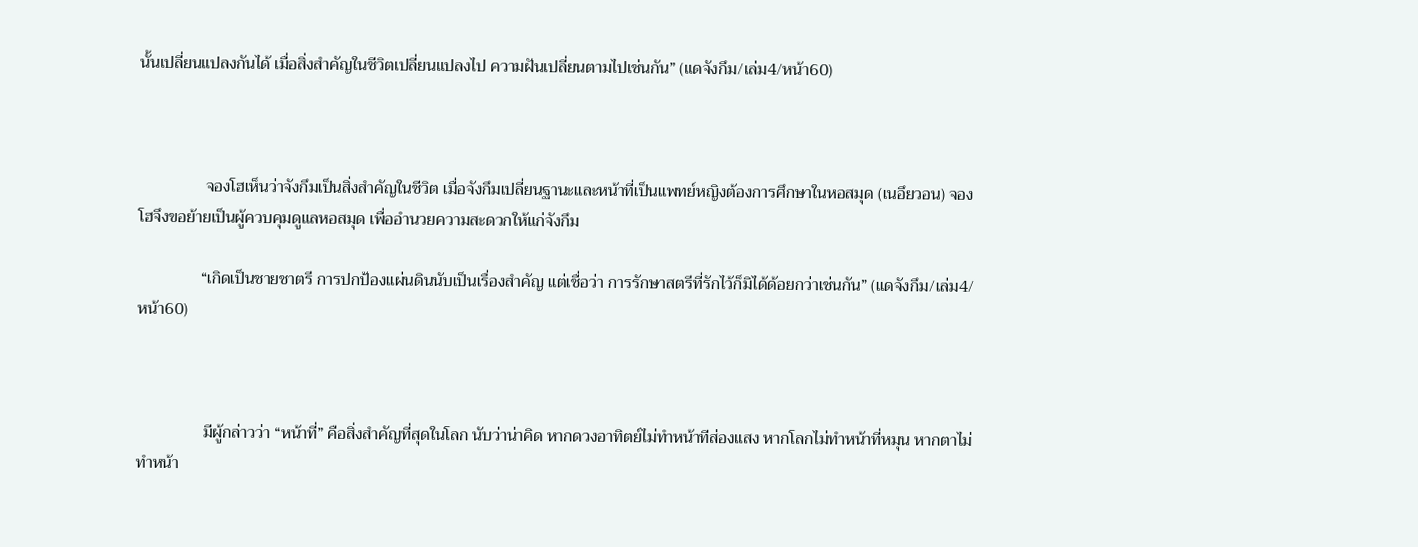นั้นเปลี่ยนแปลงกันได้ เมื่อสิ่งสำคัญในชีวิตเปลี่ยนแปลงไป ความฝันเปลี่ยนตามไปเช่นกัน” (แดจังกึม/เล่ม4/หน้า60)



                จองโฮเห็นว่าจังกึมเป็นสิ่งสำคัญในชีวิต เมื่อจังกึมเปลี่ยนฐานะและหน้าที่เป็นแพทย์หญิงต้องการศึกษาในหอสมุด (เนอึยวอน) จองโฮจึงขอย้ายเป็นผู้ควบคุมดูแลหอสมุด เพื่ออำนวยความสะดวกให้แก่จังกึม

               “เกิดเป็นชายชาตรี การปกป้องแผ่นดินนับเป็นเรื่องสำคัญ แต่เชื่อว่า การรักษาสตรีที่รักไว้ก็มิได้ด้อยกว่าเช่นกัน” (แดจังกึม/เล่ม4/หน้า60)



                มีผู้กล่าวว่า “หน้าที่” คือสิ่งสำคัญที่สุดในโลก นับว่าน่าคิด หากดวงอาทิตย์ไม่ทำหน้าทีส่องแสง หากโลกไม่ทำหน้าที่หมุน หากตาไม่ทำหน้า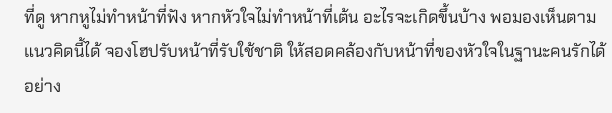ที่ดู หากหูไม่ทำหน้าที่ฟัง หากหัวใจไม่ทำหน้าที่เต้น อะไรจะเกิดขึ้นบ้าง พอมองเห็นตามแนวคิดนี้ได้ จองโฮปรับหน้าที่รับใช้ชาติ ให้สอดคล้องกับหน้าที่ของหัวใจในฐานะคนรักได้อย่าง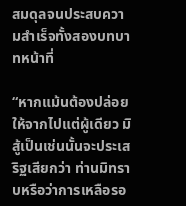สมดุลจนประสบความสำเร็จทั้งสองบทบาทหน้าที่

“หากแม้นต้องปล่อยให้จากไปแต่ผู้เดียว มิสู้เป็นเช่นนั้นจะประเสริฐเสียกว่า ท่านมิทราบหรือว่าการเหลือรอ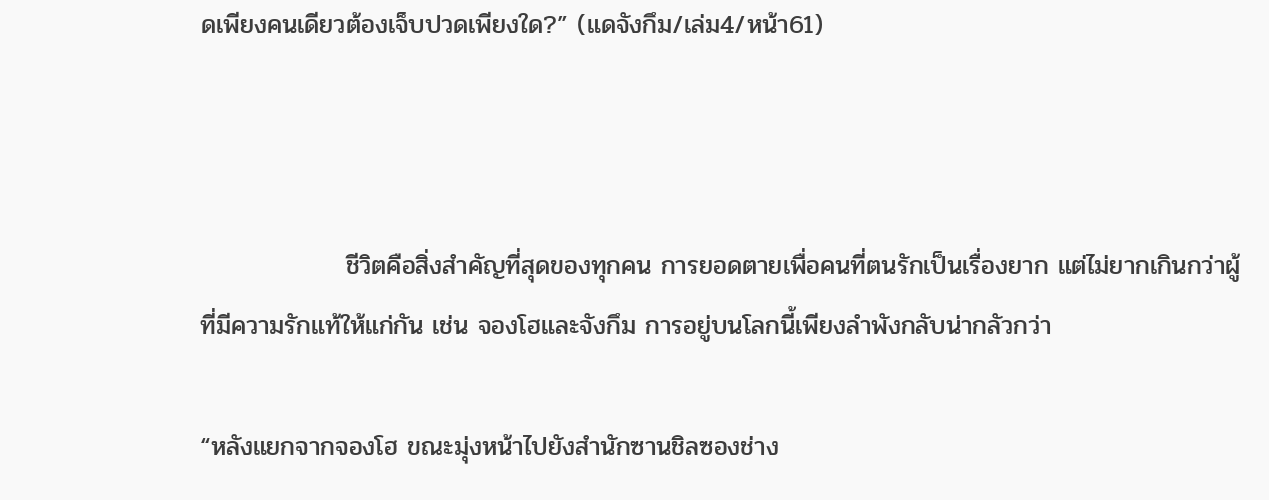ดเพียงคนเดียวต้องเจ็บปวดเพียงใด?” (แดจังกึม/เล่ม4/หน้า61)



                ชีวิตคือสิ่งสำคัญที่สุดของทุกคน การยอดตายเพื่อคนที่ตนรักเป็นเรื่องยาก แต่ไม่ยากเกินกว่าผู้ที่มีความรักแท้ให้แก่กัน เช่น จองโฮและจังกึม การอยู่บนโลกนี้เพียงลำพังกลับน่ากลัวกว่า

“หลังแยกจากจองโฮ ขณะมุ่งหน้าไปยังสำนักซานชิลซองช่าง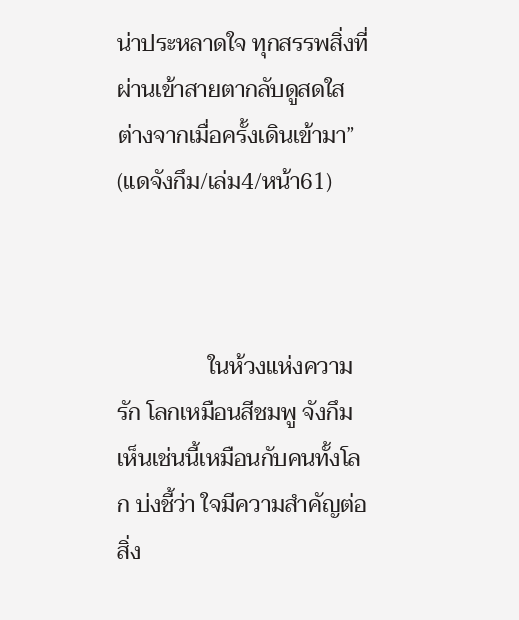น่าประหลาดใจ ทุกสรรพสิ่งที่ผ่านเข้าสายตากลับดูสดใส ต่างจากเมื่อครั้งเดินเข้ามา” (แดจังกึม/เล่ม4/หน้า61)



                ในห้วงแห่งความรัก โลกเหมือนสีชมพู จังกึมเห็นเช่นนี้เหมือนกับคนทั้งโลก บ่งชี้ว่า ใจมีความสำคัญต่อสิ่ง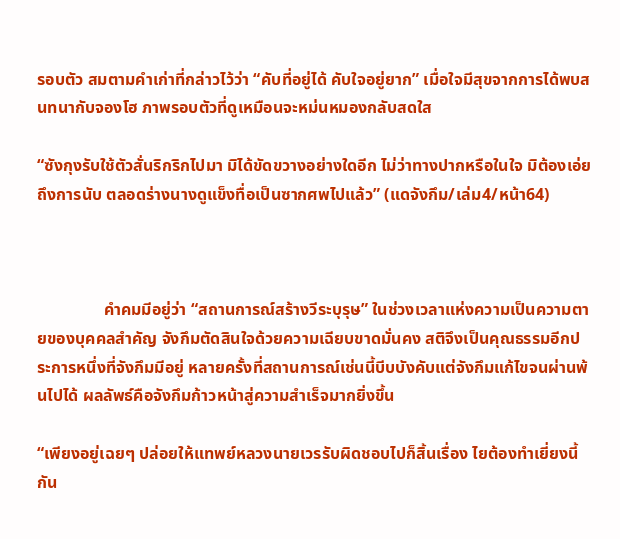รอบตัว สมตามคำเก่าที่กล่าวไว้ว่า “คับที่อยู่ได้ คับใจอยู่ยาก” เมื่อใจมีสุขจากการได้พบสนทนากับจองโฮ ภาพรอบตัวที่ดูเหมือนจะหม่นหมองกลับสดใส

“ซังกุงรับใช้ตัวสั่นริกริกไปมา มิได้ขัดขวางอย่างใดอีก ไม่ว่าทางปากหรือในใจ มิต้องเอ่ยถึงการนับ ตลอดร่างนางดูแข็งทื่อเป็นซากศพไปแล้ว” (แดจังกึม/เล่ม4/หน้า64)



                คำคมมีอยู่ว่า “สถานการณ์สร้างวีระบุรุษ” ในช่วงเวลาแห่งความเป็นความตายของบุคคลสำคัญ จังกึมตัดสินใจด้วยความเฉียบขาดมั่นคง สติจึงเป็นคุณธรรมอีกประการหนึ่งที่จังกึมมีอยู่ หลายครั้งที่สถานการณ์เช่นนี้บีบบังคับแต่จังกึมแก้ไขจนผ่านพ้นไปได้ ผลลัพธ์คือจังกึมก้าวหน้าสู่ความสำเร็จมากยิ่งขึ้น

“เพียงอยู่เฉยๆ ปล่อยให้แทพย์หลวงนายเวรรับผิดชอบไปก็สิ้นเรื่อง ไยต้องทำเยี่ยงนี้กัน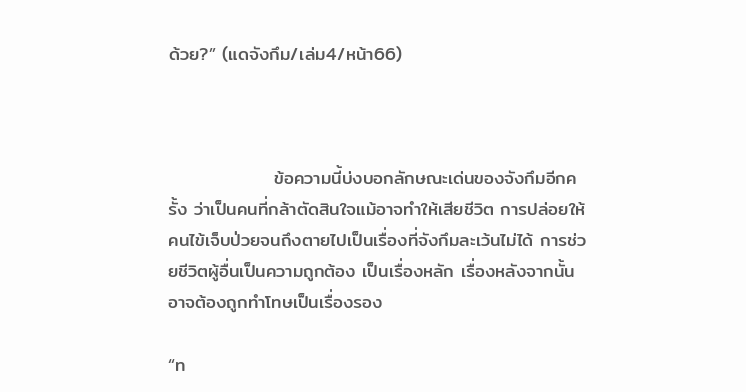ด้วย?” (แดจังกึม/เล่ม4/หน้า66)



                ข้อความนี้บ่งบอกลักษณะเด่นของจังกึมอีกครั้ง ว่าเป็นคนที่กล้าตัดสินใจแม้อาจทำให้เสียชีวิต การปล่อยให้คนไข้เจ็บป่วยจนถึงตายไปเป็นเรื่องที่จังกึมละเว้นไม่ได้ การช่วยชีวิตผู้อื่นเป็นความถูกต้อง เป็นเรื่องหลัก เรื่องหลังจากนั้นอาจต้องถูกทำโทษเป็นเรื่องรอง

“ท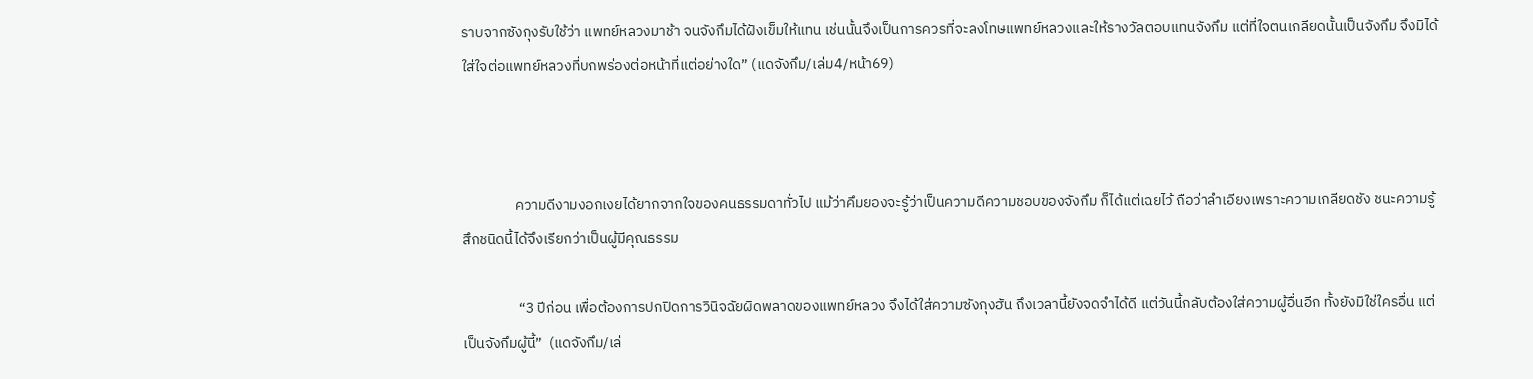ราบจากซังกุงรับใช้ว่า แพทย์หลวงมาช้า จนจังกึมได้ฝังเข็มให้แทน เช่นนั้นจึงเป็นการควรที่จะลงโทษแพทย์หลวงและให้รางวัลตอบแทนจังกึม แต่ที่ใจตนเกลียดนั้นเป็นจังกึม จึงมิได้ใส่ใจต่อแพทย์หลวงที่บกพร่องต่อหน้าที่แต่อย่างใด” (แดจังกึม/เล่ม4/หน้า69)



                ความดีงามงอกเงยได้ยากจากใจของคนธรรมดาทั่วไป แม้ว่าคึมยองจะรู้ว่าเป็นความดีความชอบของจังกึม ก็ได้แต่เฉยไว้ ถือว่าลำเอียงเพราะความเกลียดชัง ชนะความรู้สึกชนิดนี้ได้จึงเรียกว่าเป็นผู้มีคุณธรรม

                 “3 ปีก่อน เพื่อต้องการปกปิดการวินิจฉัยผิดพลาดของแพทย์หลวง จึงได้ใส่ความซังกุงฮัน ถึงเวลานี้ยังจดจำได้ดี แต่วันนี้กลับต้องใส่ความผู้อื่นอีก ทั้งยังมิใช่ใครอื่น แต่เป็นจังกึมผู้นี้”  (แดจังกึม/เล่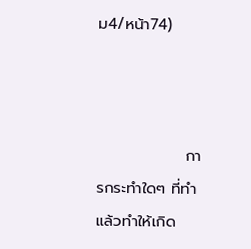ม4/หน้า74)



                การกระทำใดๆ ที่ทำแล้วทำให้เกิด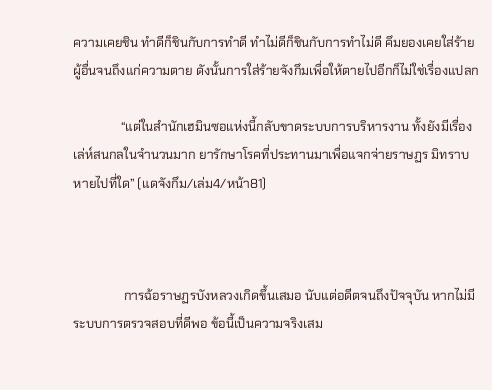ความเคยชิน ทำดีก็ชินกับการทำดี ทำไม่ดีก็ชินกับการทำไม่ดี คึมยองเคยใส่ร้ายผู้อื่นจนถึงแก่ความตาย ดังนั้นการใส่ร้ายจังกึมเพื่อให้ตายไปอีกก็ไม่ใช่เรื่องแปลก

               “แต่ในสำนักเฮมินซอแห่งนี้กลับขาดระบบการบริหารงาน ทั้งยังมีเรื่องเล่ห์สนกลในจำนวนมาก ยารักษาโรคที่ประทานมาเพื่อแจกจ่ายราษฏร มิทราบหายไปที่ใด” (แดจังกึม/เล่ม4/หน้า81)



                การฉ้อราษฏรบังหลวงเกิดขึ้นเสมอ นับแต่อดีตจนถึงปัจจุบัน หากไม่มีระบบการตรวจสอบที่ดีพอ ข้อนี้เป็นความจริงเสม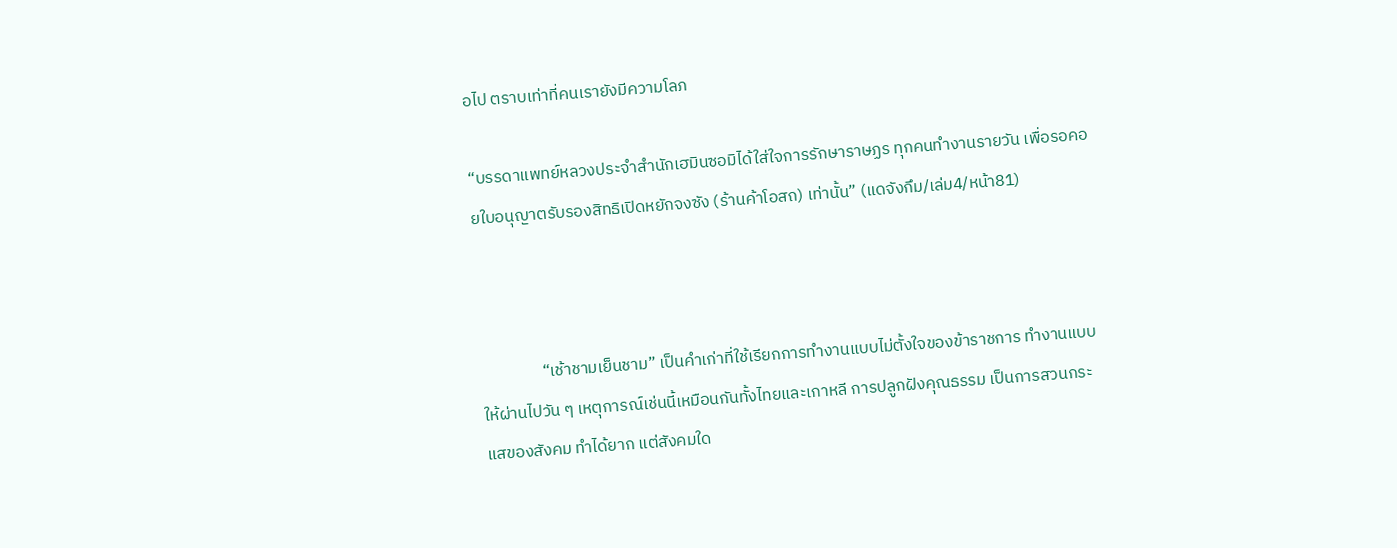อไป ตราบเท่าที่คนเรายังมีความโลภ

“บรรดาแพทย์หลวงประจำสำนักเฮมินซอมิได้ใส่ใจการรักษาราษฏร ทุกคนทำงานรายวัน เพื่อรอคอยใบอนุญาตรับรองสิทธิเปิดหยักจงซัง (ร้านค้าโอสถ) เท่านั้น” (แดจังกึม/เล่ม4/หน้า81)



                “เช้าชามเย็นชาม” เป็นคำเก่าที่ใช้เรียกการทำงานแบบไม่ตั้งใจของข้าราชการ ทำงานแบบให้ผ่านไปวัน ๆ เหตุการณ์เช่นนี้เหมือนกันทั้งไทยและเกาหลี การปลูกฝังคุณธรรม เป็นการสวนกระแสของสังคม ทำได้ยาก แต่สังคมใด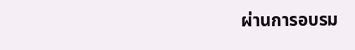ผ่านการอบรม